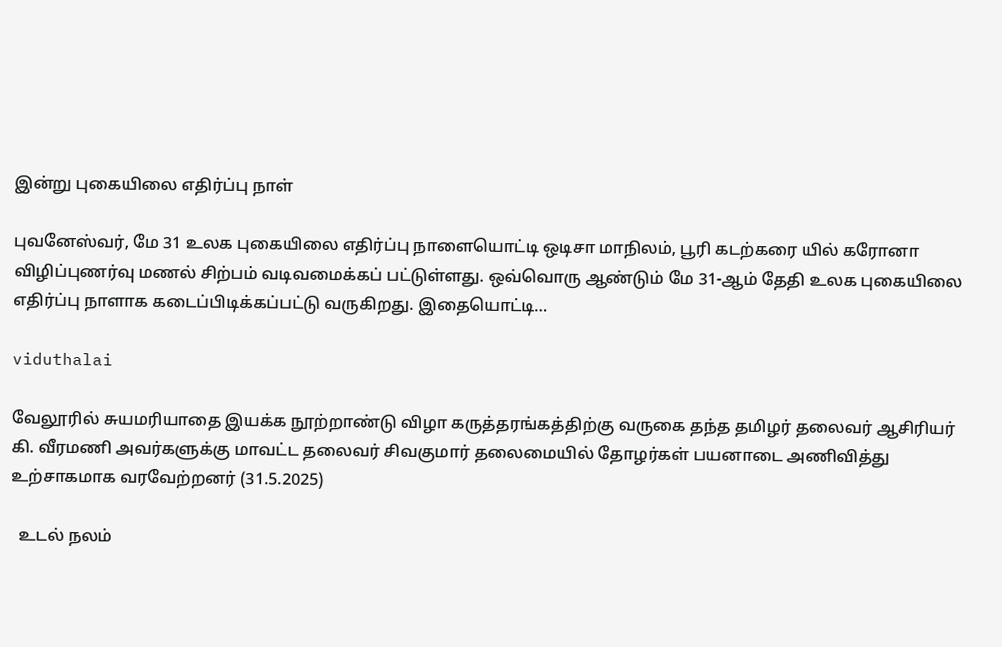இன்று புகையிலை எதிர்ப்பு நாள்

புவனேஸ்வர், மே 31 உலக புகையிலை எதிர்ப்பு நாளையொட்டி ஒடிசா மாநிலம், பூரி கடற்கரை யில் கரோனா விழிப்புணர்வு மணல் சிற்பம் வடிவமைக்கப் பட்டுள்ளது. ஒவ்வொரு ஆண்டும் மே 31-ஆம் தேதி உலக புகையிலை எதிர்ப்பு நாளாக கடைப்பிடிக்கப்பட்டு வருகிறது. இதையொட்டி…

viduthalai

வேலூரில் சுயமரியாதை இயக்க நூற்றாண்டு விழா கருத்தரங்கத்திற்கு வருகை தந்த தமிழர் தலைவர் ஆசிரியர் கி. வீரமணி அவர்களுக்கு மாவட்ட தலைவர் சிவகுமார் தலைமையில் தோழர்கள் பயனாடை அணிவித்து உற்சாகமாக வரவேற்றனர் (31.5.2025)

  உடல் நலம்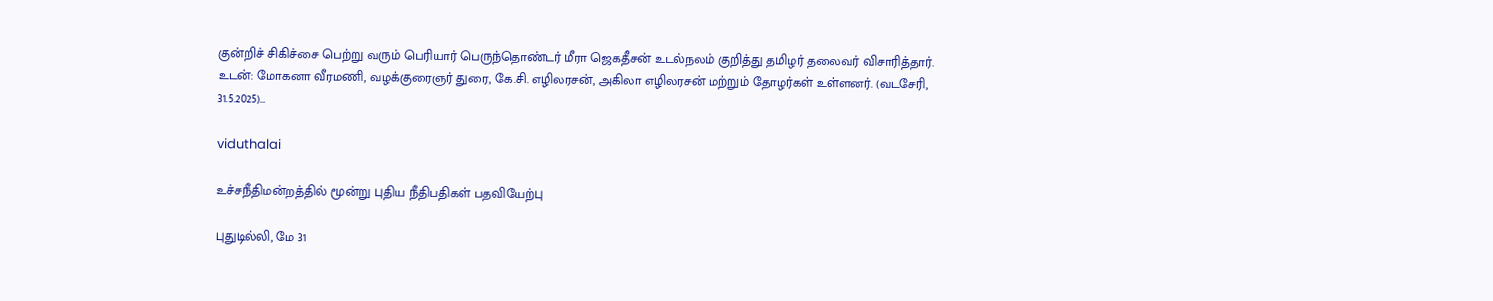குன்றிச் சிகிச்சை பெற்று வரும் பெரியார் பெருந்தொண்டர் மீரா ஜெகதீசன் உடல்நலம் குறித்து தமிழர் தலைவர் விசாரித்தார். உடன்: மோகனா வீரமணி, வழக்குரைஞர் துரை, கே.சி. எழிலரசன், அகிலா எழிலரசன் மற்றும் தோழர்கள் உள்ளனர். (வடசேரி, 31.5.2025)…

viduthalai

உச்சநீதிமன்றத்தில் மூன்று புதிய நீதிபதிகள் பதவியேற்பு

புதுடில்லி, மே 31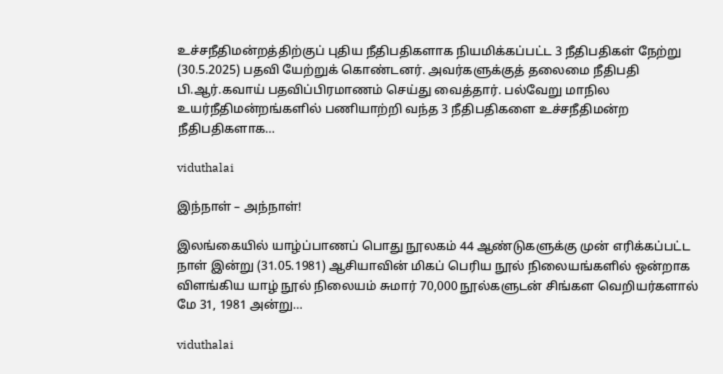உச்சநீதிமன்றத்திற்குப் புதிய நீதிபதிகளாக நியமிக்கப்பட்ட 3 நீதிபதிகள் நேற்று (30.5.2025) பதவி யேற்றுக் கொண்டனர். அவர்களுக்குத் தலைமை நீதிபதி பி.ஆர்.கவாய் பதவிப்பிரமாணம் செய்து வைத்தார். பல்வேறு மாநில உயர்நீதிமன்றங்களில் பணியாற்றி வந்த 3 நீதிபதிகளை உச்சநீதிமன்ற நீதிபதிகளாக…

viduthalai

இந்நாள் – அந்நாள்!

இலங்கையில் யாழ்ப்பாணப் பொது நூலகம் 44 ஆண்டுகளுக்கு முன் எரிக்கப்பட்ட நாள் இன்று (31.05.1981) ஆசியாவின் மிகப் பெரிய நூல் நிலையங்களில் ஒன்றாக விளங்கிய யாழ் நூல் நிலையம் சுமார் 70,000 நூல்களுடன் சிங்கள வெறியர்களால் மே 31, 1981 அன்று…

viduthalai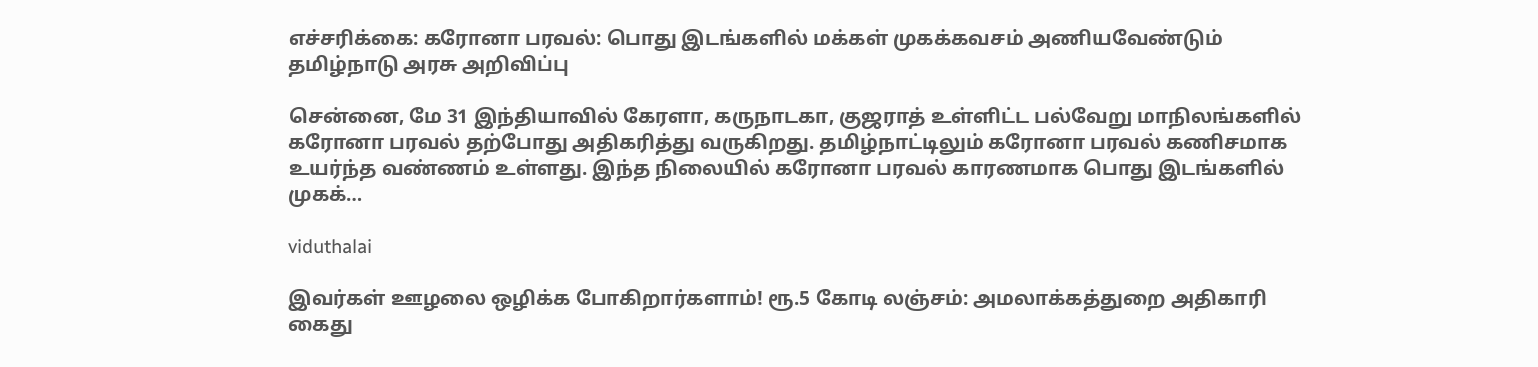எச்சரிக்கை: கரோனா பரவல்: பொது இடங்களில் மக்கள் முகக்கவசம் அணியவேண்டும் தமிழ்நாடு அரசு அறிவிப்பு

சென்னை, மே 31 இந்தியாவில் கேரளா, கருநாடகா, குஜராத் உள்ளிட்ட பல்வேறு மாநிலங்களில் கரோனா பரவல் தற்போது அதிகரித்து வருகிறது. தமிழ்நாட்டிலும் கரோனா பரவல் கணிசமாக உயர்ந்த வண்ணம் உள்ளது. இந்த நிலையில் கரோனா பரவல் காரணமாக பொது இடங்களில் முகக்…

viduthalai

இவர்கள் ஊழலை ஒழிக்க போகிறார்களாம்! ரூ.5 கோடி லஞ்சம்: அமலாக்கத்துறை அதிகாரி கைது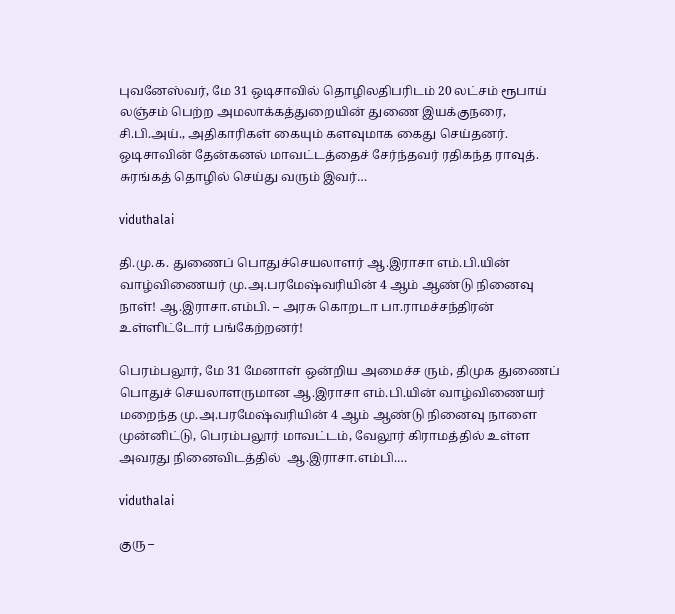புவனேஸ்வர், மே 31 ஒடிசாவில் தொழிலதிபரிடம் 20 லட்சம் ரூபாய் லஞ்சம் பெற்ற அமலாக்கத்துறையின் துணை இயக்குநரை, சி.பி.அய்., அதிகாரிகள் கையும் களவுமாக கைது செய்தனர். ஒடிசாவின் தேன்கனல் மாவட்டத்தைச் சேர்ந்தவர் ரதிகந்த ராவுத். சுரங்கத் தொழில் செய்து வரும் இவர்…

viduthalai

தி.மு.க. துணைப் பொதுச்செயலாளர் ஆ.இராசா எம்.பி.யின் வாழ்விணையர் மு.அ.பரமேஷ்வரியின் 4 ஆம் ஆண்டு நினைவு நாள்! ஆ.இராசா.எம்‌பி. – அரசு கொறடா பா.ராமச்சந்திரன் உள்ளிட்டோர் பங்கேற்றனர்!

பெரம்பலூர், மே 31 மேனாள் ஒன்றிய அமைச்ச ரும், திமுக துணைப் பொதுச் செயலாளருமான ஆ.இராசா எம்.பி.யின் வாழ்விணையர் மறைந்த மு.அ.பரமேஷ்வரியின் 4 ஆம் ஆண்டு நினைவு நாளை முன்னிட்டு, பெரம்பலூர் மாவட்டம், வேலூர் கிராமத்தில் உள்ள அவரது நினைவிடத்தில்  ஆ.இராசா.எம்‌பி.…

viduthalai

குரு –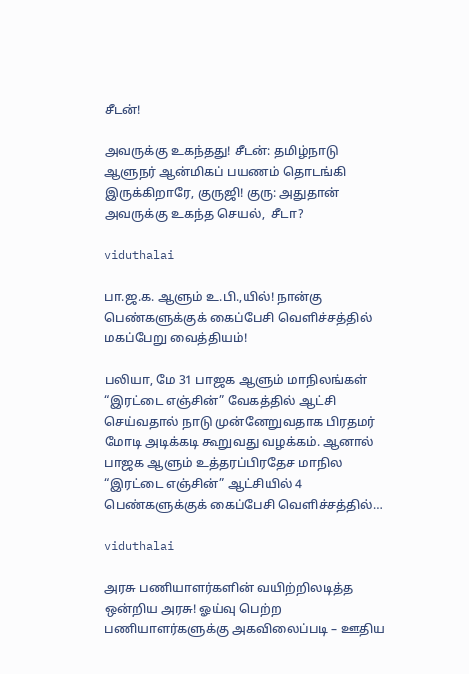சீடன்!

அவருக்கு உகந்தது! சீடன்: தமிழ்நாடு ஆளுநர் ஆன்மிகப் பயணம் தொடங்கி இருக்கிறாரே, குருஜி! குரு: அதுதான் அவருக்கு உகந்த செயல்,  சீடா?

viduthalai

பா.ஜ.க. ஆளும் உ.பி.,யில்! நான்கு பெண்களுக்குக் கைப்பேசி வெளிச்சத்தில் மகப்பேறு வைத்தியம்!

பலியா, மே 31 பாஜக ஆளும் மாநிலங்கள் “இரட்டை எஞ்சின்” வேகத்தில் ஆட்சி செய்வதால் நாடு முன்னேறுவதாக பிரதமர் மோடி அடிக்கடி கூறுவது வழக்கம். ஆனால் பாஜக ஆளும் உத்தரப்பிரதேச மாநில “இரட்டை எஞ்சின்” ஆட்சியில் 4 பெண்களுக்குக் கைப்பேசி வெளிச்சத்தில்…

viduthalai

அரசு பணியாளர்களின் வயிற்றிலடித்த ஒன்றிய அரசு! ஓய்வு பெற்ற பணியாளர்களுக்கு அகவிலைப்படி – ஊதிய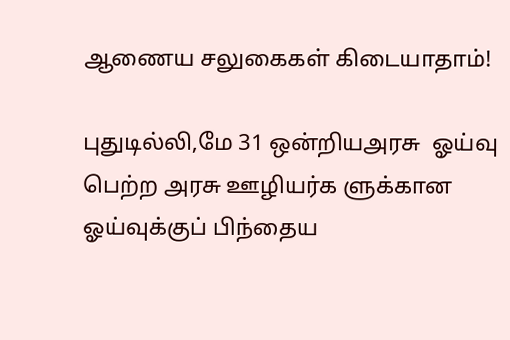ஆணைய சலுகைகள் கிடையாதாம்!

புதுடில்லி,மே 31 ஒன்றியஅரசு  ஓய்வு பெற்ற அரசு ஊழியர்க ளுக்கான  ஓய்வுக்குப் பிந்தைய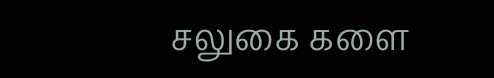சலுகை களை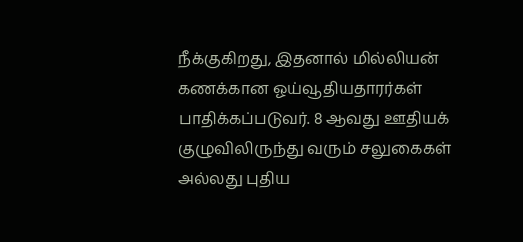நீக்குகிறது, இதனால் மில்லியன் கணக்கான ஓய்வூதியதாரர்கள் பாதிக்கப்படுவர். 8 ஆவது ஊதியக்  குழுவிலிருந்து வரும் சலுகைகள் அல்லது புதிய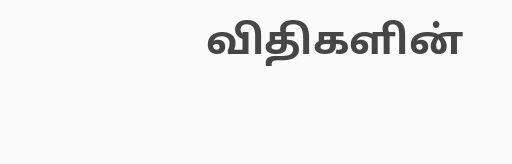விதிகளின்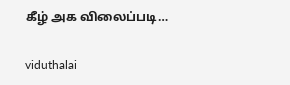கீழ் அக விலைப்படி…

viduthalai